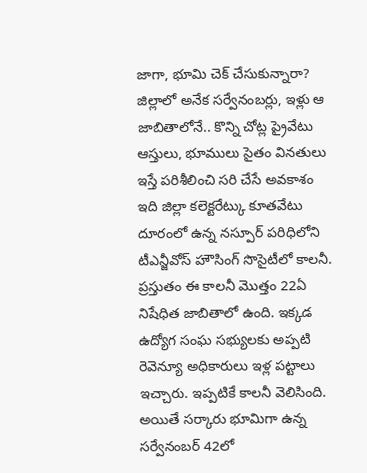జాగా, భూమి చెక్ చేసుకున్నారా? జిల్లాలో అనేక సర్వేనంబర్లు, ఇళ్లు ఆ జాబితాలోనే.. కొన్ని చోట్ల ప్రైవేటు ఆస్తులు, భూములు సైతం వినతులు ఇస్తే పరిశీలించి సరి చేసే అవకాశం
ఇది జిల్లా కలెక్టరేట్కు కూతవేటు దూరంలో ఉన్న నస్పూర్ పరిధిలోని టీఎన్జీవోస్ హౌసింగ్ సొసైటీలో కాలనీ. ప్రస్తుతం ఈ కాలనీ మొత్తం 22ఏ నిషేధిత జాబితాలో ఉంది. ఇక్కడ ఉద్యోగ సంఘ సభ్యులకు అప్పటి రెవెన్యూ అధికారులు ఇళ్ల పట్టాలు ఇచ్చారు. ఇప్పటికే కాలనీ వెలిసింది. అయితే సర్కారు భూమిగా ఉన్న సర్వేనంబర్ 42లో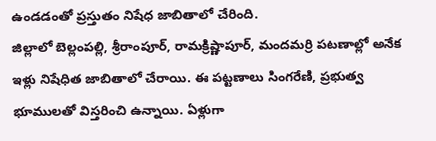ఉండడంతో ప్రస్తుతం నిషేధ జాబితాలో చేరింది.
జిల్లాలో బెల్లంపల్లి, శ్రీరాంపూర్, రామక్రిష్ణాపూర్, మందమర్రి పటణాల్లో అనేక ఇళ్లు నిషేధిత జాబితాలో చేరాయి. ఈ పట్టణాలు సింగరేణి, ప్రభుత్వ భూములతో విస్తరించి ఉన్నాయి. ఏళ్లుగా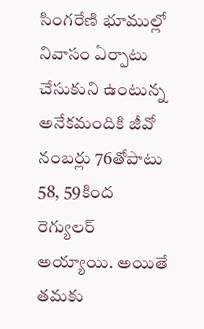సింగరేణి భూముల్లో నివాసం ఏర్పాటు చేసుకుని ఉంటున్న అనేకమందికి జీవో నంబర్లు 76తోపాటు 58, 59కింద రెగ్యులర్ అయ్యాయి. అయితే తమకు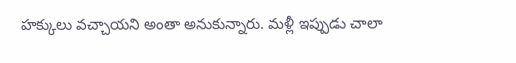హక్కులు వచ్చాయని అంతా అనుకున్నారు. మళ్లీ ఇప్పుడు చాలా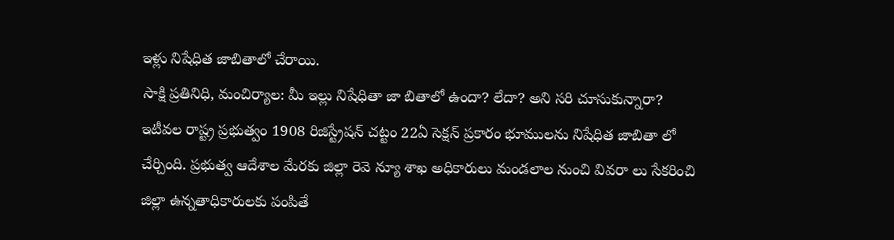ఇళ్లు నిషేధిత జాబితాలో చేరాయి.
సాక్షి ప్రతినిధి, మంచిర్యాల: మీ ఇల్లు నిషేధితా జా బితాలో ఉందా? లేదా? అని సరి చూసుకున్నారా? ఇటీవల రాష్ట్ర ప్రభుత్వం 1908 రిజిస్ట్రేషన్ చట్టం 22ఏ సెక్షన్ ప్రకారం భూములను నిషేధిత జాబితా లో చేర్చింది. ప్రభుత్వ ఆదేశాల మేరకు జిల్లా రెవె న్యూ శాఖ అధికారులు మండలాల నుంచి వివరా లు సేకరించి జిల్లా ఉన్నతాధికారులకు పంపితే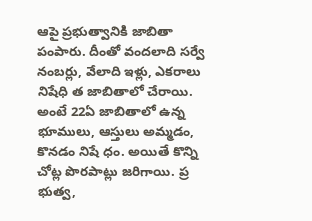ఆపై ప్రభుత్వానికి జాబితా పంపారు. దీంతో వందలాది సర్వే నంబర్లు, వేలాది ఇళ్లు, ఎకరాలు నిషేధి త జాబితాలో చేరాయి. అంటే 22ఏ జాబితాలో ఉన్న భూములు, ఆస్తులు అమ్మడం, కొనడం నిషే ధం. అయితే కొన్ని చోట్ల పొరపాట్లు జరిగాయి. ప్ర భుత్వ,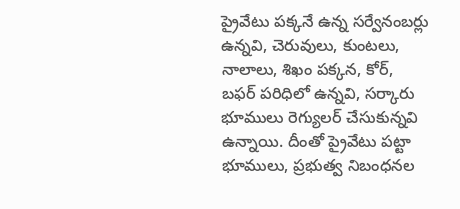ప్రైవేటు పక్కనే ఉన్న సర్వేనంబర్లు ఉన్నవి, చెరువులు, కుంటలు, నాలాలు, శిఖం పక్కన, కోర్, బఫర్ పరిధిలో ఉన్నవి, సర్కారు భూములు రెగ్యులర్ చేసుకున్నవి ఉన్నాయి. దీంతో ప్రైవేటు పట్టా భూములు, ప్రభుత్వ నిబంధనల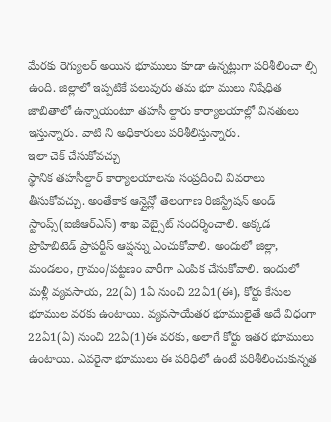మేరకు రెగ్యులర్ అయిన భూములు కూడా ఉన్నట్లుగా పరిశీలించా ల్సి ఉంది. జిల్లాలో ఇప్పటికే పలువురు తమ భూ ములు నిషేధిత జాబితాలో ఉన్నాయంటూ తహసీ ల్దారు కార్యాలయాల్లో వినతులు ఇస్తున్నారు. వాటి ని అధికారులు పరిశీలిస్తున్నారు.
ఇలా చెక్ చేసుకోవచ్చు
స్థానిక తహసీల్దార్ కార్యాలయాలను సంప్రదించి వివరాలు తీసుకోవచ్చు. అంతేకాక ఆన్లైన్లో తెలంగాణ రిజిస్ట్రేషన్ అండ్ స్టాంప్స్(ఐజీఆర్ఎస్) శాఖ వెబ్సైట్ సందర్శించాలి. అక్కడ ప్రొహిబిటెడ్ ప్రాపర్టీస్ ఆప్షన్ను ఎంచుకోవాలి. అందులో జిల్లా, మండలం, గ్రామం/పట్టణం వారీగా ఎంపిక చేసుకోవాలి. ఇందులో మళ్లీ వ్యవసాయ, 22(ఏ) 1ఏ నుంచి 22ఏ1(ఈ), కోర్టు కేసుల భూముల వరకు ఉంటాయి. వ్యవసాయేతర భూములైతే అదే విధంగా 22ఏ1(ఏ) నుంచి 22ఏ(1)ఈ వరకు, అలాగే కోర్టు ఇతర భూములు ఉంటాయి. ఎవరైనా భూములు ఈ పరిధిలో ఉంటే పరిశీలించుకున్నత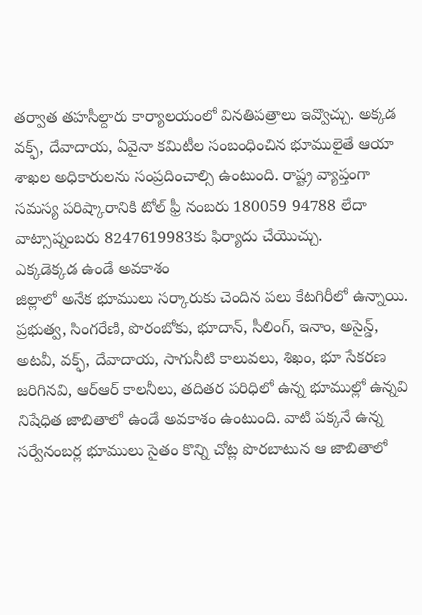తర్వాత తహసీల్దారు కార్యాలయంలో వినతిపత్రాలు ఇవ్వొచ్చు. అక్కడ వక్ఫ్, దేవాదాయ, ఏవైనా కమిటీల సంబంధించిన భూములైతే ఆయా శాఖల అధికారులను సంప్రదించాల్సి ఉంటుంది. రాష్ట్ర వ్యాప్తంగా సమస్య పరిష్కారానికి టోల్ ఫ్రీ నంబరు 180059 94788 లేదా వాట్సాప్నంబరు 8247619983కు ఫిర్యాదు చేయొచ్చు.
ఎక్కడెక్కడ ఉండే అవకాశం
జిల్లాలో అనేక భూములు సర్కారుకు చెందిన పలు కేటగిరీలో ఉన్నాయి. ప్రభుత్వ, సింగరేణి, పొరంబోకు, భూదాన్, సీలింగ్, ఇనాం, అసైన్డ్, అటవీ, వక్ఫ్, దేవాదాయ, సాగునీటి కాలువలు, శిఖం, భూ సేకరణ జరిగినవి, ఆర్ఆర్ కాలనీలు, తదితర పరిధిలో ఉన్న భూముల్లో ఉన్నవి నిషేధిత జాబితాలో ఉండే అవకాశం ఉంటుంది. వాటి పక్కనే ఉన్న సర్వేనంబర్ల భూములు సైతం కొన్ని చోట్ల పొరబాటున ఆ జాబితాలో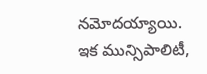నమోదయ్యాయి. ఇక మున్సిపాలిటీ,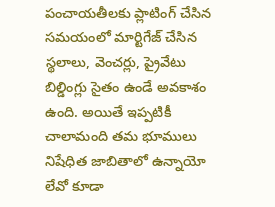పంచాయతీలకు ప్లాటింగ్ చేసిన సమయంలో మార్టిగేజ్ చేసిన స్థలాలు, వెంచర్లు, ప్రైవేటు బిల్డింగ్లు సైతం ఉండే అవకాశం ఉంది. అయితే ఇప్పటికీ చాలామంది తమ భూములు నిషేధిత జాబితాలో ఉన్నాయో లేవో కూడా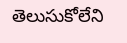తెలుసుకోలేని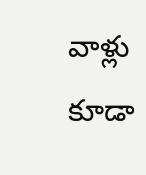వాళ్లు కూడా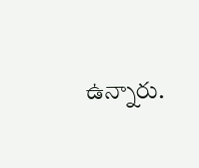ఉన్నారు.